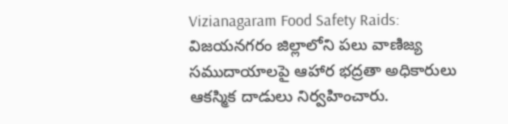Vizianagaram Food Safety Raids: విజయనగరం జిల్లాలోని పలు వాణిజ్య సముదాయాలపై ఆహార భద్రతా అధికారులు ఆకస్మిక దాడులు నిర్వహించారు.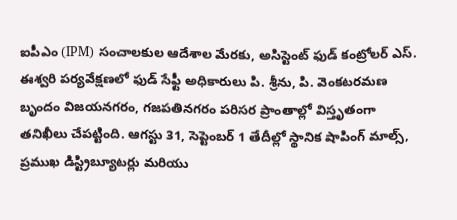ఐపీఎం (IPM) సంచాలకుల ఆదేశాల మేరకు, అసిస్టెంట్ ఫుడ్ కంట్రోలర్ ఎస్.
ఈశ్వరి పర్యవేక్షణలో ఫుడ్ సేఫ్టీ అధికారులు పి. శ్రీను, పి. వెంకటరమణ బృందం విజయనగరం, గజపతినగరం పరిసర ప్రాంతాల్లో విస్తృతంగా తనిఖీలు చేపట్టింది. ఆగస్టు 31, సెప్టెంబర్ 1 తేదీల్లో స్థానిక షాపింగ్ మాల్స్, ప్రముఖ డిస్ట్రిబ్యూటర్లు మరియు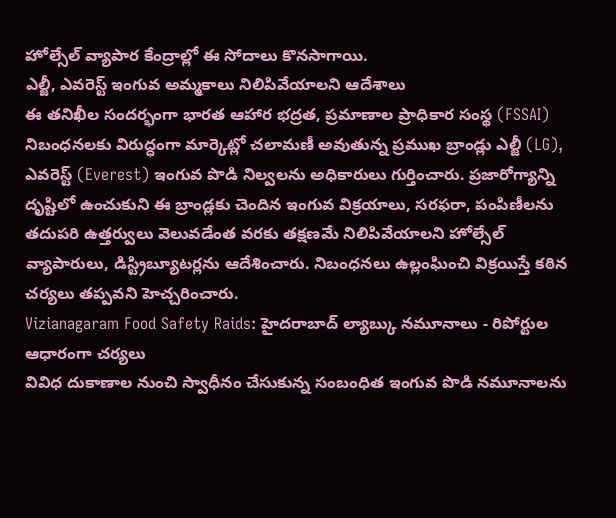హోల్సేల్ వ్యాపార కేంద్రాల్లో ఈ సోదాలు కొనసాగాయి.
ఎల్జీ, ఎవరెస్ట్ ఇంగువ అమ్మకాలు నిలిపివేయాలని ఆదేశాలు
ఈ తనిఖీల సందర్భంగా భారత ఆహార భద్రత, ప్రమాణాల ప్రాధికార సంస్థ (FSSAI) నిబంధనలకు విరుద్ధంగా మార్కెట్లో చలామణీ అవుతున్న ప్రముఖ బ్రాండ్లు ఎల్జీ (LG), ఎవరెస్ట్ (Everest) ఇంగువ పొడి నిల్వలను అధికారులు గుర్తించారు. ప్రజారోగ్యాన్ని దృష్టిలో ఉంచుకుని ఈ బ్రాండ్లకు చెందిన ఇంగువ విక్రయాలు, సరఫరా, పంపిణీలను తదుపరి ఉత్తర్వులు వెలువడేంత వరకు తక్షణమే నిలిపివేయాలని హోల్సేల్ వ్యాపారులు, డిస్ట్రిబ్యూటర్లను ఆదేశించారు. నిబంధనలు ఉల్లంఘించి విక్రయిస్తే కఠిన చర్యలు తప్పవని హెచ్చరించారు.
Vizianagaram Food Safety Raids: హైదరాబాద్ ల్యాబ్కు నమూనాలు - రిపోర్టుల ఆధారంగా చర్యలు
వివిధ దుకాణాల నుంచి స్వాధీనం చేసుకున్న సంబంధిత ఇంగువ పొడి నమూనాలను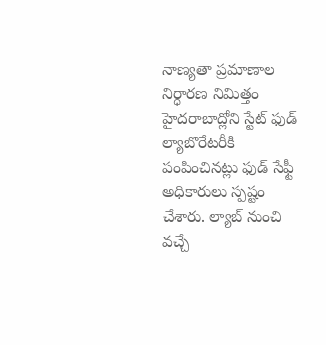నాణ్యతా ప్రమాణాల నిర్ధారణ నిమిత్తం హైదరాబాద్లోని స్టేట్ ఫుడ్ ల్యాబొరేటరీకి పంపించినట్లు ఫుడ్ సేఫ్టీ అధికారులు స్పష్టం చేశారు. ల్యాబ్ నుంచి వచ్చే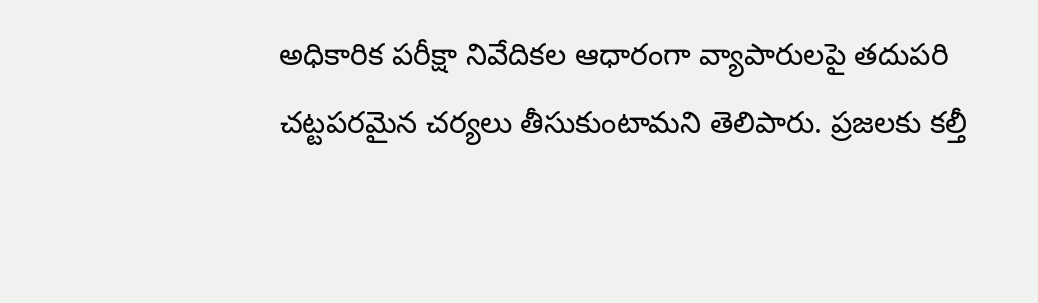అధికారిక పరీక్షా నివేదికల ఆధారంగా వ్యాపారులపై తదుపరి చట్టపరమైన చర్యలు తీసుకుంటామని తెలిపారు. ప్రజలకు కల్తీ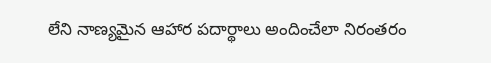లేని నాణ్యమైన ఆహార పదార్థాలు అందించేలా నిరంతరం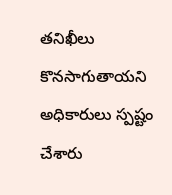తనిఖీలు కొనసాగుతాయని అధికారులు స్పష్టం చేశారు